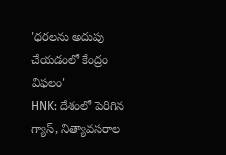'ధరలను అదుపు చేయడంలో కేంద్రం విఫలం'
HNK: దేశంలో పెరిగిన గ్యాస్, నిత్యావసరాల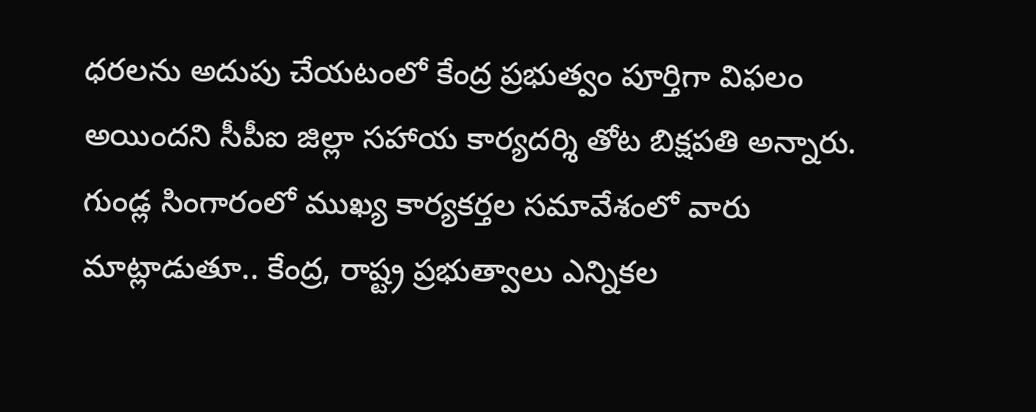ధరలను అదుపు చేయటంలో కేంద్ర ప్రభుత్వం పూర్తిగా విఫలం అయిందని సీపీఐ జిల్లా సహాయ కార్యదర్శి తోట బిక్షపతి అన్నారు. గుండ్ల సింగారంలో ముఖ్య కార్యకర్తల సమావేశంలో వారు మాట్లాడుతూ.. కేంద్ర, రాష్ట్ర ప్రభుత్వాలు ఎన్నికల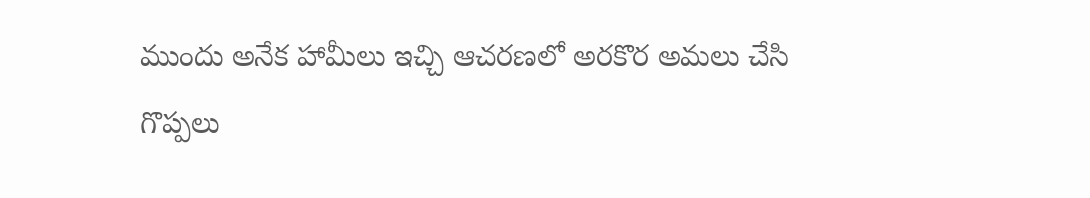ముందు అనేక హామీలు ఇచ్చి ఆచరణలో అరకొర అమలు చేసి గొప్పలు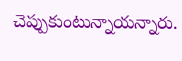చెప్పుకుంటున్నాయన్నారు.